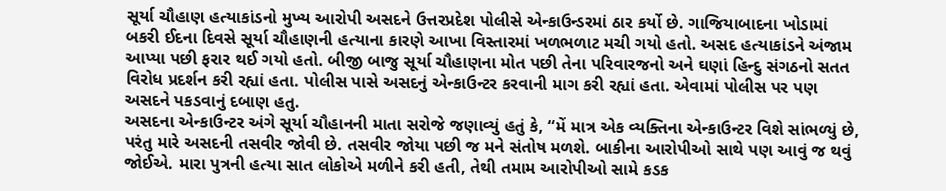સૂર્યા ચૌહાણ હત્યાકાંડનો મુખ્ય આરોપી અસદને ઉત્તરપ્રદેશ પોલીસે એન્કાઉન્ડરમાં ઠાર કર્યો છે. ગાજિયાબાદના ખોડામાં બકરી ઈદના દિવસે સૂર્યા ચૌહાણની હત્યાના કારણે આખા વિસ્તારમાં ખળભળાટ મચી ગયો હતો. અસદ હત્યાકાંડને અંજામ આપ્યા પછી ફરાર થઈ ગયો હતો. બીજી બાજુ સૂર્યા ચૌહાણના મોત પછી તેના પરિવારજનો અને ઘણાં હિન્દુ સંગઠનો સતત વિરોધ પ્રદર્શન કરી રહ્યાં હતા. પોલીસ પાસે અસદનું એન્કાઉન્ટર કરવાની માગ કરી રહ્યાં હતા. એવામાં પોલીસ પર પણ અસદને પકડવાનું દબાણ હતુ.
અસદના એન્કાઉન્ટર અંગે સૂર્યા ચૌહાનની માતા સરોજે જણાવ્યું હતું કે, “મેં માત્ર એક વ્યક્તિના એન્કાઉન્ટર વિશે સાંભળ્યું છે, પરંતુ મારે અસદની તસવીર જોવી છે. તસવીર જોયા પછી જ મને સંતોષ મળશે. બાકીના આરોપીઓ સાથે પણ આવું જ થવું જોઈએ. મારા પુત્રની હત્યા સાત લોકોએ મળીને કરી હતી, તેથી તમામ આરોપીઓ સામે કડક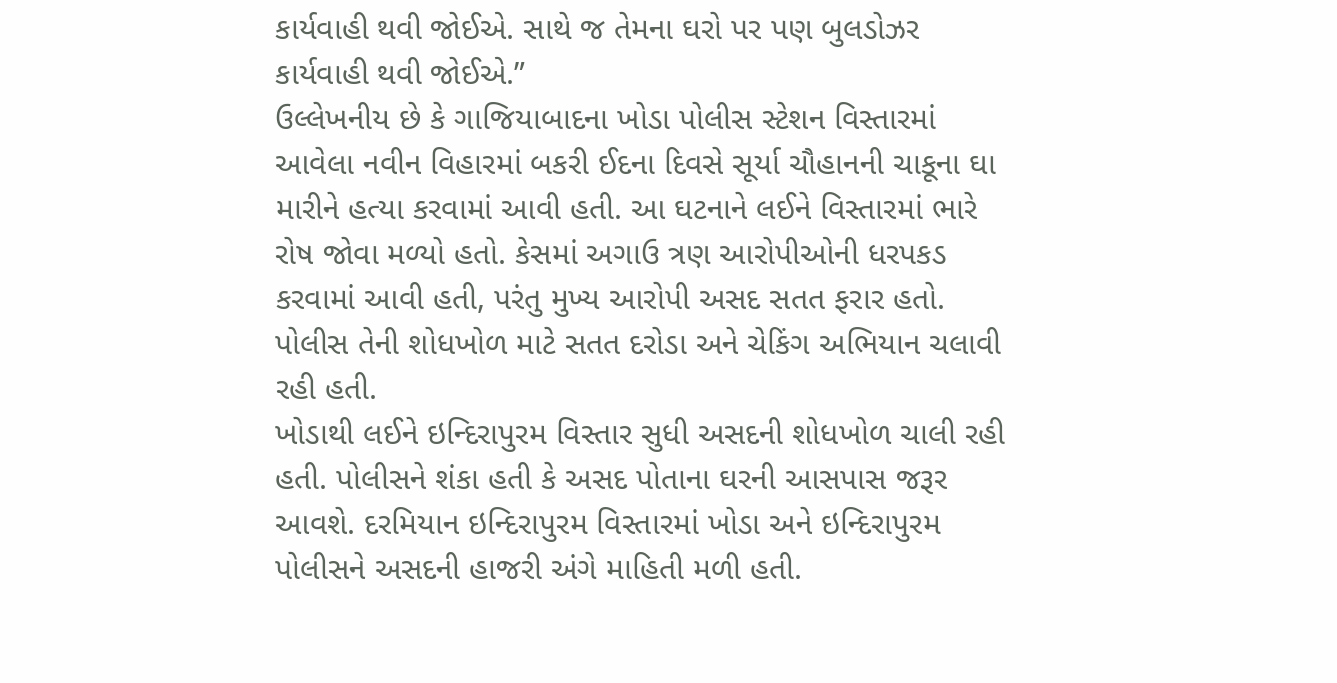કાર્યવાહી થવી જોઈએ. સાથે જ તેમના ઘરો પર પણ બુલડોઝર કાર્યવાહી થવી જોઈએ.”
ઉલ્લેખનીય છે કે ગાજિયાબાદના ખોડા પોલીસ સ્ટેશન વિસ્તારમાં આવેલા નવીન વિહારમાં બકરી ઈદના દિવસે સૂર્યા ચૌહાનની ચાકૂના ઘા મારીને હત્યા કરવામાં આવી હતી. આ ઘટનાને લઈને વિસ્તારમાં ભારે રોષ જોવા મળ્યો હતો. કેસમાં અગાઉ ત્રણ આરોપીઓની ધરપકડ કરવામાં આવી હતી, પરંતુ મુખ્ય આરોપી અસદ સતત ફરાર હતો. પોલીસ તેની શોધખોળ માટે સતત દરોડા અને ચેકિંગ અભિયાન ચલાવી રહી હતી.
ખોડાથી લઈને ઇન્દિરાપુરમ વિસ્તાર સુધી અસદની શોધખોળ ચાલી રહી હતી. પોલીસને શંકા હતી કે અસદ પોતાના ઘરની આસપાસ જરૂર આવશે. દરમિયાન ઇન્દિરાપુરમ વિસ્તારમાં ખોડા અને ઇન્દિરાપુરમ પોલીસને અસદની હાજરી અંગે માહિતી મળી હતી.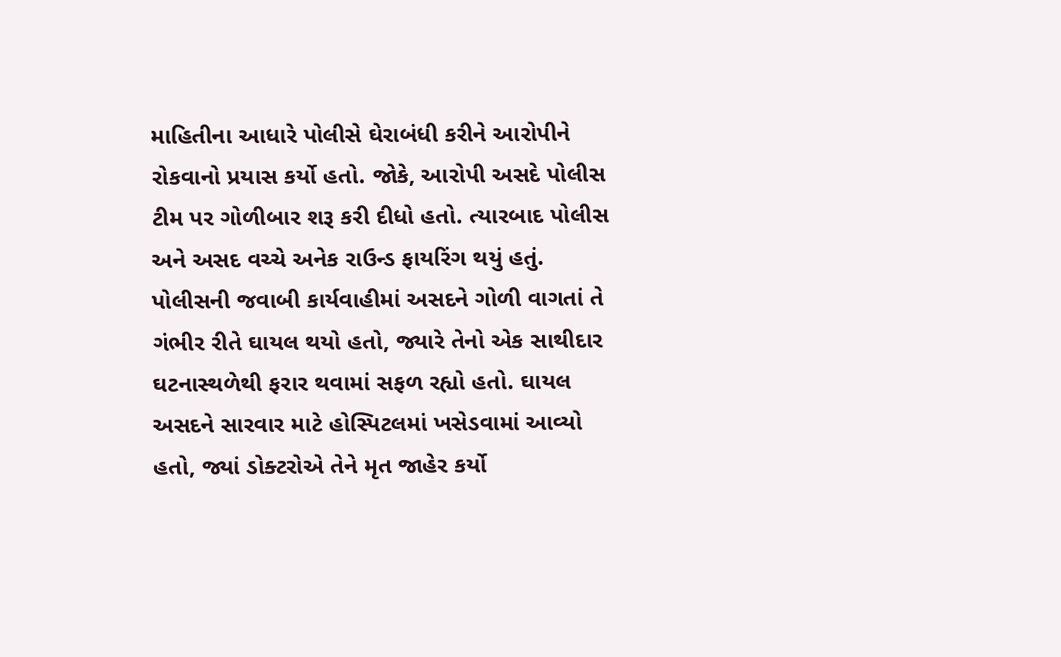માહિતીના આધારે પોલીસે ઘેરાબંધી કરીને આરોપીને રોકવાનો પ્રયાસ કર્યો હતો. જોકે, આરોપી અસદે પોલીસ ટીમ પર ગોળીબાર શરૂ કરી દીધો હતો. ત્યારબાદ પોલીસ અને અસદ વચ્ચે અનેક રાઉન્ડ ફાયરિંગ થયું હતું.
પોલીસની જવાબી કાર્યવાહીમાં અસદને ગોળી વાગતાં તે ગંભીર રીતે ઘાયલ થયો હતો, જ્યારે તેનો એક સાથીદાર ઘટનાસ્થળેથી ફરાર થવામાં સફળ રહ્યો હતો. ઘાયલ અસદને સારવાર માટે હોસ્પિટલમાં ખસેડવામાં આવ્યો હતો, જ્યાં ડોક્ટરોએ તેને મૃત જાહેર કર્યો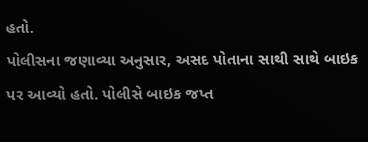હતો.
પોલીસના જણાવ્યા અનુસાર, અસદ પોતાના સાથી સાથે બાઇક પર આવ્યો હતો. પોલીસે બાઇક જપ્ત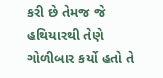કરી છે તેમજ જે હથિયારથી તેણે ગોળીબાર કર્યો હતો તે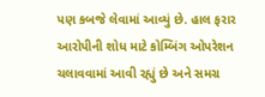પણ કબજે લેવામાં આવ્યું છે. હાલ ફરાર આરોપીની શોધ માટે કોમ્બિંગ ઓપરેશન ચલાવવામાં આવી રહ્યું છે અને સમગ્ર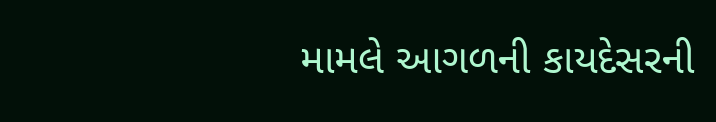મામલે આગળની કાયદેસરની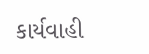કાર્યવાહી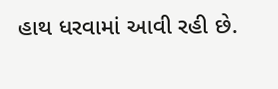હાથ ધરવામાં આવી રહી છે.